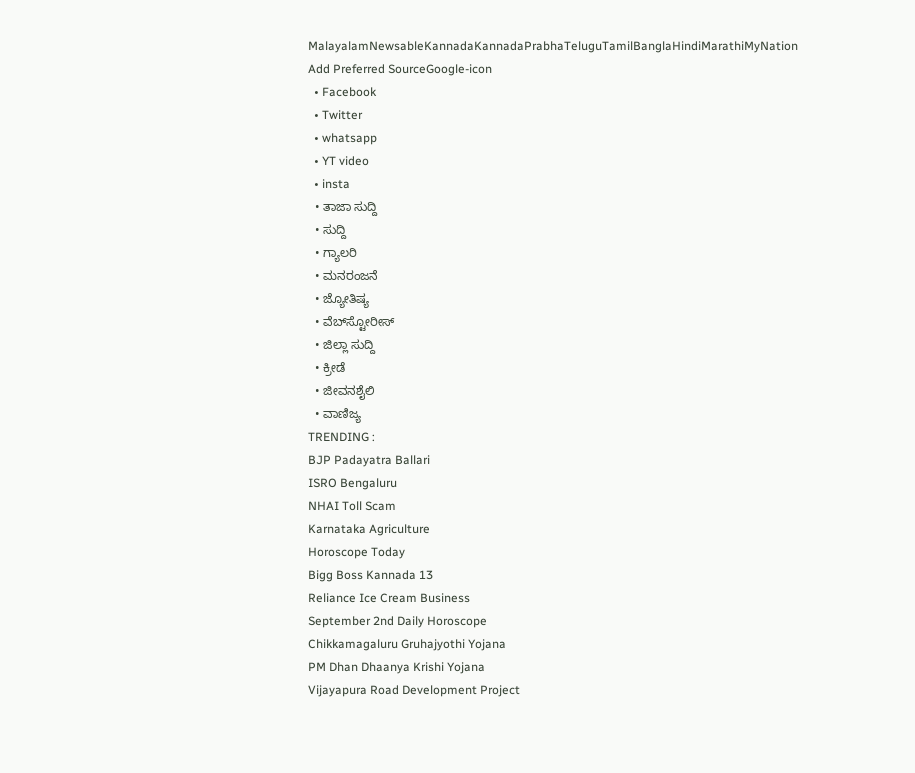MalayalamNewsableKannadaKannadaPrabhaTeluguTamilBanglaHindiMarathiMyNation
Add Preferred SourceGoogle-icon
  • Facebook
  • Twitter
  • whatsapp
  • YT video
  • insta
  • ತಾಜಾ ಸುದ್ದಿ
  • ಸುದ್ದಿ
  • ಗ್ಯಾಲರಿ
  • ಮನರಂಜನೆ
  • ಜ್ಯೋತಿಷ್ಯ
  • ವೆಬ್‌ಸ್ಟೋರೀಸ್
  • ಜಿಲ್ಲಾ ಸುದ್ದಿ
  • ಕ್ರೀಡೆ
  • ಜೀವನಶೈಲಿ
  • ವಾಣಿಜ್ಯ
TRENDING :
BJP Padayatra Ballari
ISRO Bengaluru
NHAI Toll Scam
Karnataka Agriculture
Horoscope Today
Bigg Boss Kannada 13
Reliance Ice Cream Business
September 2nd Daily Horoscope
Chikkamagaluru Gruhajyothi Yojana
PM Dhan Dhaanya Krishi Yojana
Vijayapura Road Development Project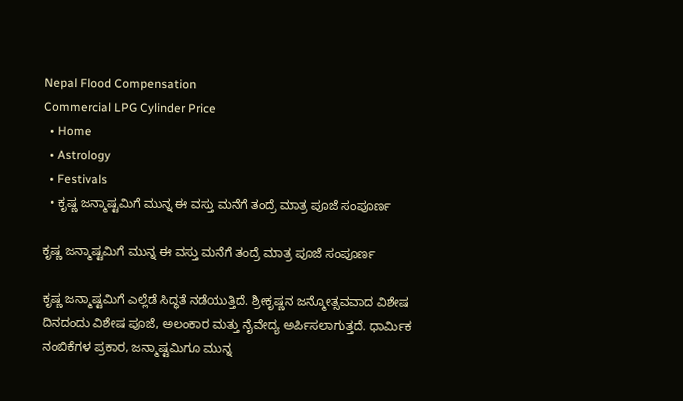Nepal Flood Compensation
Commercial LPG Cylinder Price
  • Home
  • Astrology
  • Festivals
  • ಕೃಷ್ಣ ಜನ್ಮಾಷ್ಟಮಿಗೆ ಮುನ್ನ ಈ ವಸ್ತು ಮನೆಗೆ ತಂದ್ರೆ ಮಾತ್ರ ಪೂಜೆ ಸಂಪೂರ್ಣ

ಕೃಷ್ಣ ಜನ್ಮಾಷ್ಟಮಿಗೆ ಮುನ್ನ ಈ ವಸ್ತು ಮನೆಗೆ ತಂದ್ರೆ ಮಾತ್ರ ಪೂಜೆ ಸಂಪೂರ್ಣ

ಕೃಷ್ಣ ಜನ್ಮಾಷ್ಟಮಿಗೆ ಎಲ್ಲೆಡೆ ಸಿದ್ಧತೆ ನಡೆಯುತ್ತಿದೆ. ಶ್ರೀಕೃಷ್ಣನ ಜನ್ಮೋತ್ಸವವಾದ ವಿಶೇಷ ದಿನದಂದು ವಿಶೇಷ ಪೂಜೆ, ಅಲಂಕಾರ ಮತ್ತು ನೈವೇದ್ಯ ಅರ್ಪಿಸಲಾಗುತ್ತದೆ. ಧಾರ್ಮಿಕ ನಂಬಿಕೆಗಳ ಪ್ರಕಾರ, ಜನ್ಮಾಷ್ಟಮಿಗೂ ಮುನ್ನ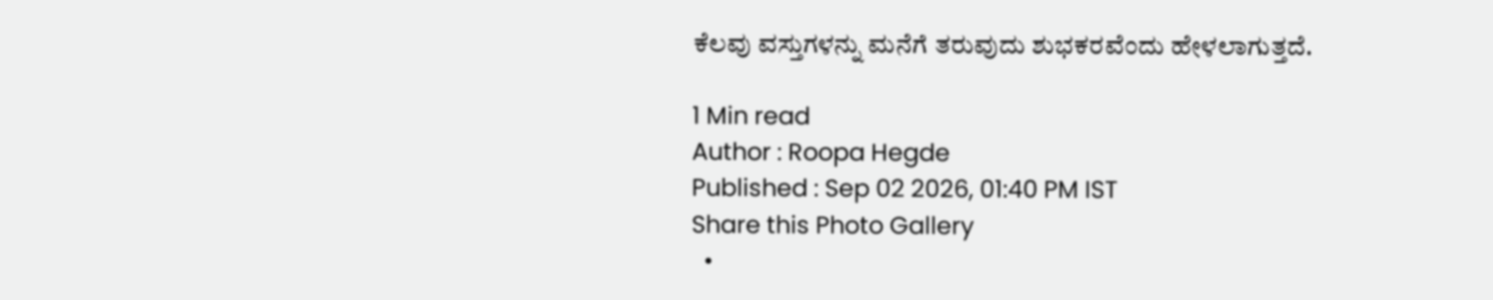ಕೆಲವು ವಸ್ತುಗಳನ್ನು ಮನೆಗೆ ತರುವುದು ಶುಭಕರವೆಂದು ಹೇಳಲಾಗುತ್ತದೆ.

1 Min read
Author : Roopa Hegde
Published : Sep 02 2026, 01:40 PM IST
Share this Photo Gallery
  •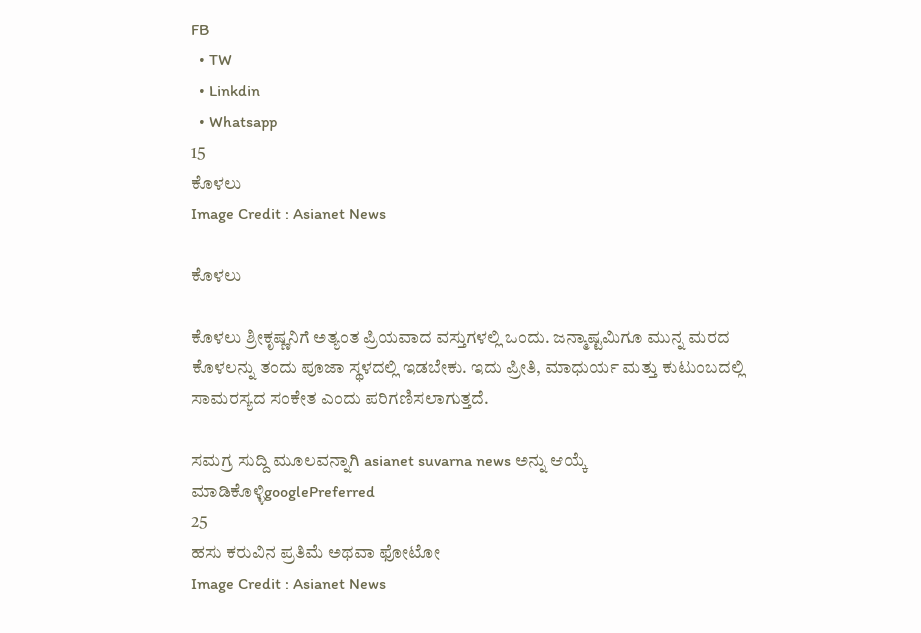FB
  • TW
  • Linkdin
  • Whatsapp
15
ಕೊಳಲು
Image Credit : Asianet News

ಕೊಳಲು

ಕೊಳಲು ಶ್ರೀಕೃಷ್ಣನಿಗೆ ಅತ್ಯಂತ ಪ್ರಿಯವಾದ ವಸ್ತುಗಳಲ್ಲಿ ಒಂದು. ಜನ್ಮಾಷ್ಟಮಿಗೂ ಮುನ್ನ ಮರದ ಕೊಳಲನ್ನು ತಂದು ಪೂಜಾ ಸ್ಥಳದಲ್ಲಿ ಇಡಬೇಕು. ಇದು ಪ್ರೀತಿ, ಮಾಧುರ್ಯ ಮತ್ತು ಕುಟುಂಬದಲ್ಲಿ ಸಾಮರಸ್ಯದ ಸಂಕೇತ ಎಂದು ಪರಿಗಣಿಸಲಾಗುತ್ತದೆ.

ಸಮಗ್ರ ಸುದ್ದಿ ಮೂಲವನ್ನಾಗಿ asianet suvarna news ಅನ್ನು ಆಯ್ಕೆ ಮಾಡಿಕೊಳ್ಳಿgooglePreferred
25
ಹಸು ಕರುವಿನ ಪ್ರತಿಮೆ ಅಥವಾ ಫೋಟೋ
Image Credit : Asianet News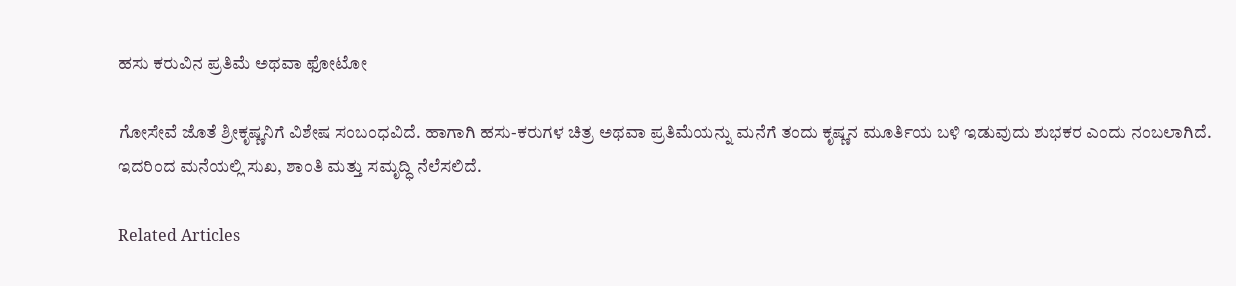ಹಸು ಕರುವಿನ ಪ್ರತಿಮೆ ಅಥವಾ ಫೋಟೋ

ಗೋಸೇವೆ ಜೊತೆ ಶ್ರೀಕೃಷ್ಣನಿಗೆ ವಿಶೇಷ ಸಂಬಂಧವಿದೆ. ಹಾಗಾಗಿ ಹಸು-ಕರುಗಳ ಚಿತ್ರ ಅಥವಾ ಪ್ರತಿಮೆಯನ್ನು ಮನೆಗೆ ತಂದು ಕೃಷ್ಣನ ಮೂರ್ತಿಯ ಬಳಿ ಇಡುವುದು ಶುಭಕರ ಎಂದು ನಂಬಲಾಗಿದೆ. ಇದರಿಂದ ಮನೆಯಲ್ಲಿ ಸುಖ, ಶಾಂತಿ ಮತ್ತು ಸಮೃದ್ಧಿ ನೆಲೆಸಲಿದೆ.

Related Articles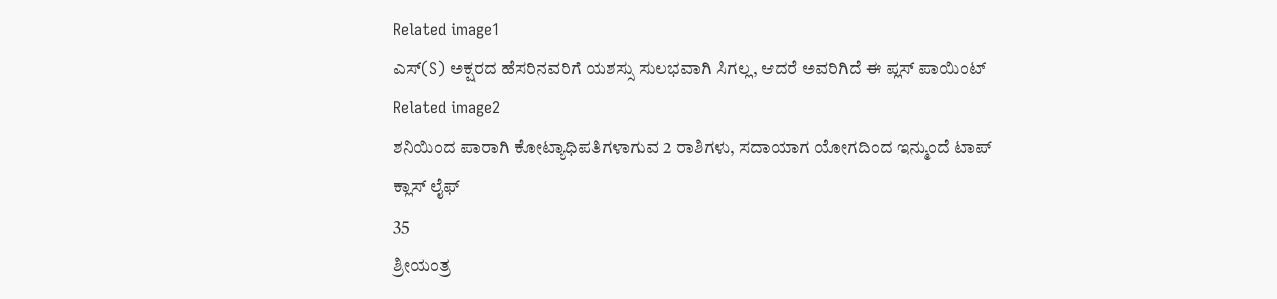Related image1
ಎಸ್(S) ಅಕ್ಷರದ ಹೆಸರಿನವರಿಗೆ ಯಶಸ್ಸು ಸುಲಭವಾಗಿ ಸಿಗಲ್ಲ, ಆದರೆ ಅವರಿಗಿದೆ ಈ ಪ್ಲಸ್ ಪಾಯಿಂಟ್
Related image2
ಶನಿಯಿಂದ ಪಾರಾಗಿ ಕೋಟ್ಯಾಧಿಪತಿಗಳಾಗುವ 2 ರಾಶಿಗಳು, ಸದಾಯಾಗ ಯೋಗದಿಂದ ಇನ್ಮುಂದೆ ಟಾಪ್ ಕ್ಲಾಸ್ ಲೈಫ್
35
ಶ್ರೀಯಂತ್ರ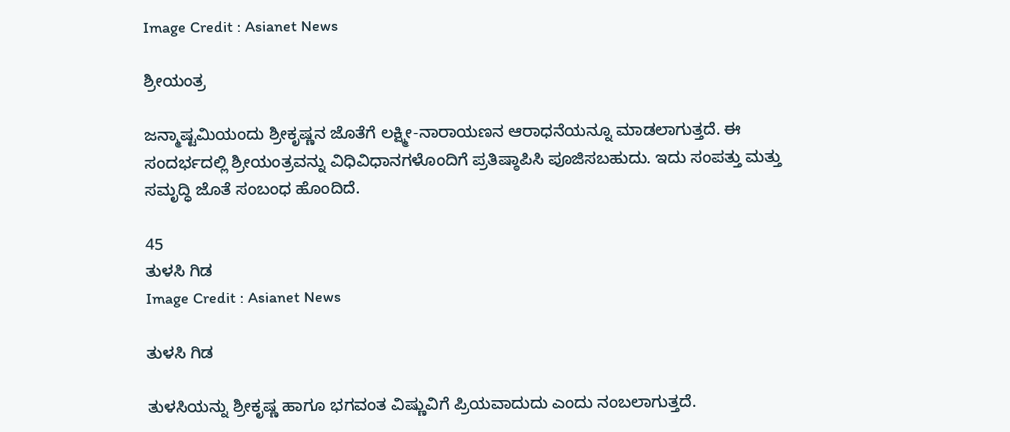Image Credit : Asianet News

ಶ್ರೀಯಂತ್ರ

ಜನ್ಮಾಷ್ಟಮಿಯಂದು ಶ್ರೀಕೃಷ್ಣನ ಜೊತೆಗೆ ಲಕ್ಷ್ಮೀ-ನಾರಾಯಣನ ಆರಾಧನೆಯನ್ನೂ ಮಾಡಲಾಗುತ್ತದೆ. ಈ ಸಂದರ್ಭದಲ್ಲಿ ಶ್ರೀಯಂತ್ರವನ್ನು ವಿಧಿವಿಧಾನಗಳೊಂದಿಗೆ ಪ್ರತಿಷ್ಠಾಪಿಸಿ ಪೂಜಿಸಬಹುದು. ಇದು ಸಂಪತ್ತು ಮತ್ತು ಸಮೃದ್ಧಿ ಜೊತೆ ಸಂಬಂಧ ಹೊಂದಿದೆ.

45
ತುಳಸಿ ಗಿಡ
Image Credit : Asianet News

ತುಳಸಿ ಗಿಡ

ತುಳಸಿಯನ್ನು ಶ್ರೀಕೃಷ್ಣ ಹಾಗೂ ಭಗವಂತ ವಿಷ್ಣುವಿಗೆ ಪ್ರಿಯವಾದುದು ಎಂದು ನಂಬಲಾಗುತ್ತದೆ.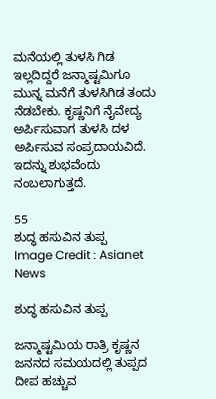ಮನೆಯಲ್ಲಿ ತುಳಸಿ ಗಿಡ ಇಲ್ಲದಿದ್ದರೆ ಜನ್ಮಾಷ್ಟಮಿಗೂ ಮುನ್ನ ಮನೆಗೆ ತುಳಸಿಗಿಡ ತಂದು ನೆಡಬೇಕು. ಕೃಷ್ಣನಿಗೆ ನೈವೇದ್ಯ ಅರ್ಪಿಸುವಾಗ ತುಳಸಿ ದಳ ಅರ್ಪಿಸುವ ಸಂಪ್ರದಾಯವಿದೆ. ಇದನ್ನು ಶುಭವೆಂದು ನಂಬಲಾಗುತ್ತದೆ.

55
ಶುದ್ಧ ಹಸುವಿನ ತುಪ್ಪ
Image Credit : Asianet News

ಶುದ್ಧ ಹಸುವಿನ ತುಪ್ಪ

ಜನ್ಮಾಷ್ಟಮಿಯ ರಾತ್ರಿ ಕೃಷ್ಣನ ಜನನದ ಸಮಯದಲ್ಲಿ ತುಪ್ಪದ ದೀಪ ಹಚ್ಚುವ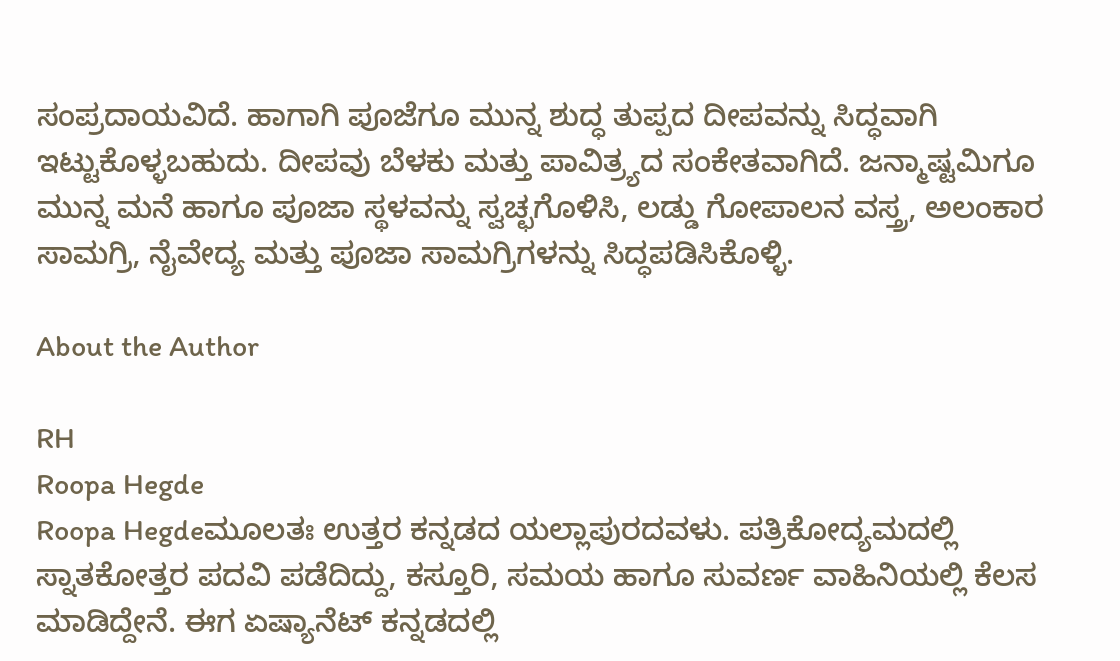ಸಂಪ್ರದಾಯವಿದೆ. ಹಾಗಾಗಿ ಪೂಜೆಗೂ ಮುನ್ನ ಶುದ್ಧ ತುಪ್ಪದ ದೀಪವನ್ನು ಸಿದ್ಧವಾಗಿ ಇಟ್ಟುಕೊಳ್ಳಬಹುದು. ದೀಪವು ಬೆಳಕು ಮತ್ತು ಪಾವಿತ್ರ್ಯದ ಸಂಕೇತವಾಗಿದೆ. ಜನ್ಮಾಷ್ಟಮಿಗೂ ಮುನ್ನ ಮನೆ ಹಾಗೂ ಪೂಜಾ ಸ್ಥಳವನ್ನು ಸ್ವಚ್ಛಗೊಳಿಸಿ, ಲಡ್ಡು ಗೋಪಾಲನ ವಸ್ತ್ರ, ಅಲಂಕಾರ ಸಾಮಗ್ರಿ, ನೈವೇದ್ಯ ಮತ್ತು ಪೂಜಾ ಸಾಮಗ್ರಿಗಳನ್ನು ಸಿದ್ಧಪಡಿಸಿಕೊಳ್ಳಿ.

About the Author

RH
Roopa Hegde
Roopa Hegdeಮೂಲತಃ ಉತ್ತರ ಕನ್ನಡದ ಯಲ್ಲಾಪುರದವಳು. ಪತ್ರಿಕೋದ್ಯಮದಲ್ಲಿ ಸ್ನಾತಕೋತ್ತರ ಪದವಿ ಪಡೆದಿದ್ದು, ಕಸ್ತೂರಿ, ಸಮಯ ಹಾಗೂ ಸುವರ್ಣ ವಾಹಿನಿಯಲ್ಲಿ ಕೆಲಸ ಮಾಡಿದ್ದೇನೆ. ಈಗ ಏಷ್ಯಾನೆಟ್ ಕನ್ನಡದಲ್ಲಿ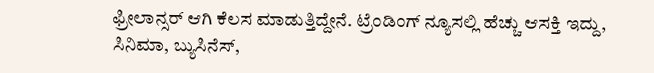ಫ್ರೀಲಾನ್ಸರ್ ಆಗಿ ಕೆಲಸ ಮಾಡುತ್ತಿದ್ದೇನೆ. ಟ್ರೆಂಡಿಂಗ್ ನ್ಯೂಸಲ್ಲಿ ಹೆಚ್ಚು ಆಸಕ್ತಿ ಇದ್ದು, ಸಿನಿಮಾ, ಬ್ಯುಸಿನೆಸ್,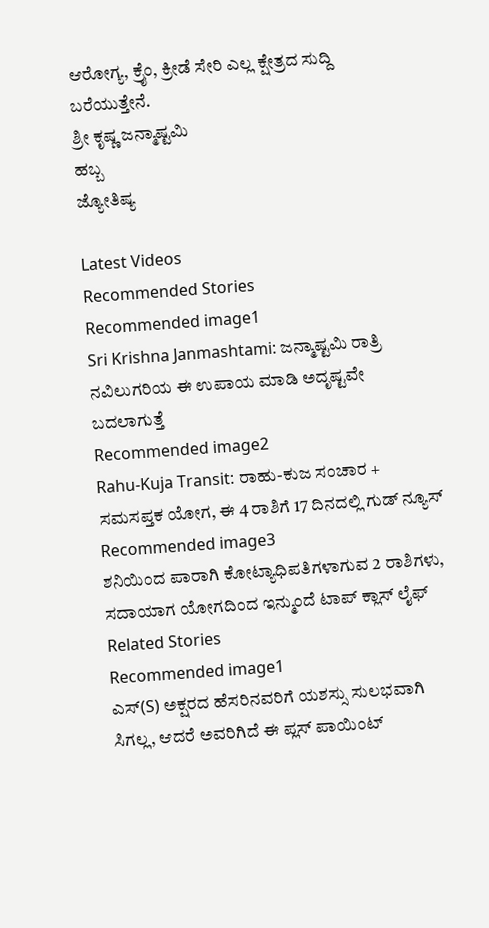ಆರೋಗ್ಯ, ಕ್ರೈಂ, ಕ್ರೀಡೆ ಸೇರಿ ಎಲ್ಲ ಕ್ಷೇತ್ರದ ಸುದ್ದಿ ಬರೆಯುತ್ತೇನೆ.
ಶ್ರೀ ಕೃಷ್ಣ ಜನ್ಮಾಷ್ಟಮಿ
ಹಬ್ಬ
ಜ್ಯೋತಿಷ್ಯ

Latest Videos
Recommended Stories
Recommended image1
Sri Krishna Janmashtami: ಜನ್ಮಾಷ್ಟಮಿ ರಾತ್ರಿ ನವಿಲುಗರಿಯ ಈ ಉಪಾಯ ಮಾಡಿ ಅದೃಷ್ಟವೇ ಬದಲಾಗುತ್ತೆ
Recommended image2
Rahu-Kuja Transit: ರಾಹು-ಕುಜ ಸಂಚಾರ + ಸಮಸಪ್ತಕ ಯೋಗ, ಈ 4 ರಾಶಿಗೆ 17 ದಿನದಲ್ಲಿ ಗುಡ್ ನ್ಯೂಸ್
Recommended image3
ಶನಿಯಿಂದ ಪಾರಾಗಿ ಕೋಟ್ಯಾಧಿಪತಿಗಳಾಗುವ 2 ರಾಶಿಗಳು, ಸದಾಯಾಗ ಯೋಗದಿಂದ ಇನ್ಮುಂದೆ ಟಾಪ್ ಕ್ಲಾಸ್ ಲೈಫ್
Related Stories
Recommended image1
ಎಸ್(S) ಅಕ್ಷರದ ಹೆಸರಿನವರಿಗೆ ಯಶಸ್ಸು ಸುಲಭವಾಗಿ ಸಿಗಲ್ಲ, ಆದರೆ ಅವರಿಗಿದೆ ಈ ಪ್ಲಸ್ ಪಾಯಿಂಟ್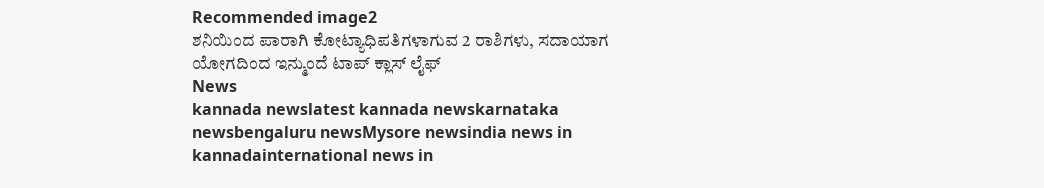Recommended image2
ಶನಿಯಿಂದ ಪಾರಾಗಿ ಕೋಟ್ಯಾಧಿಪತಿಗಳಾಗುವ 2 ರಾಶಿಗಳು, ಸದಾಯಾಗ ಯೋಗದಿಂದ ಇನ್ಮುಂದೆ ಟಾಪ್ ಕ್ಲಾಸ್ ಲೈಫ್
News
kannada newslatest kannada newskarnataka newsbengaluru newsMysore newsindia news in kannadainternational news in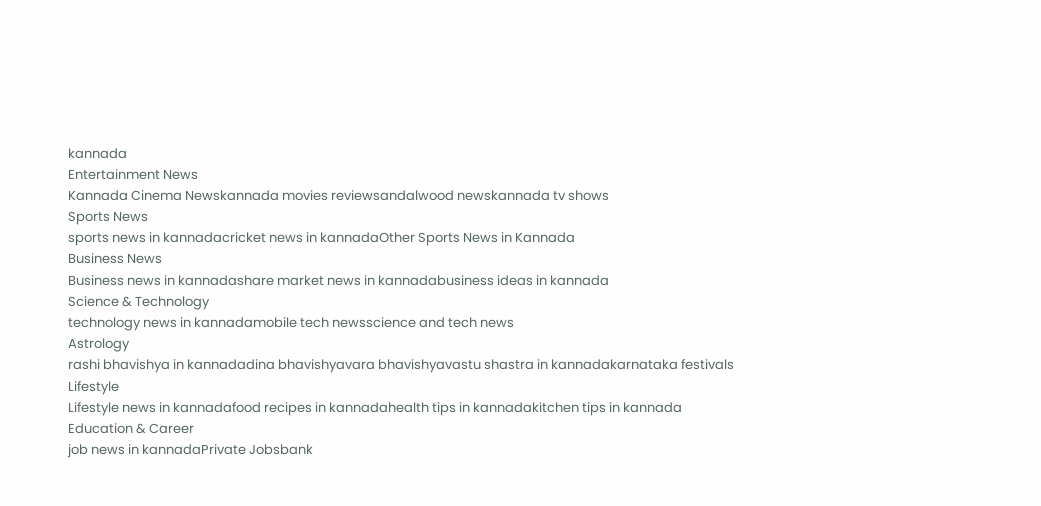kannada
Entertainment News
Kannada Cinema Newskannada movies reviewsandalwood newskannada tv shows
Sports News
sports news in kannadacricket news in kannadaOther Sports News in Kannada
Business News
Business news in kannadashare market news in kannadabusiness ideas in kannada
Science & Technology
technology news in kannadamobile tech newsscience and tech news
Astrology
rashi bhavishya in kannadadina bhavishyavara bhavishyavastu shastra in kannadakarnataka festivals
Lifestyle
Lifestyle news in kannadafood recipes in kannadahealth tips in kannadakitchen tips in kannada
Education & Career
job news in kannadaPrivate Jobsbank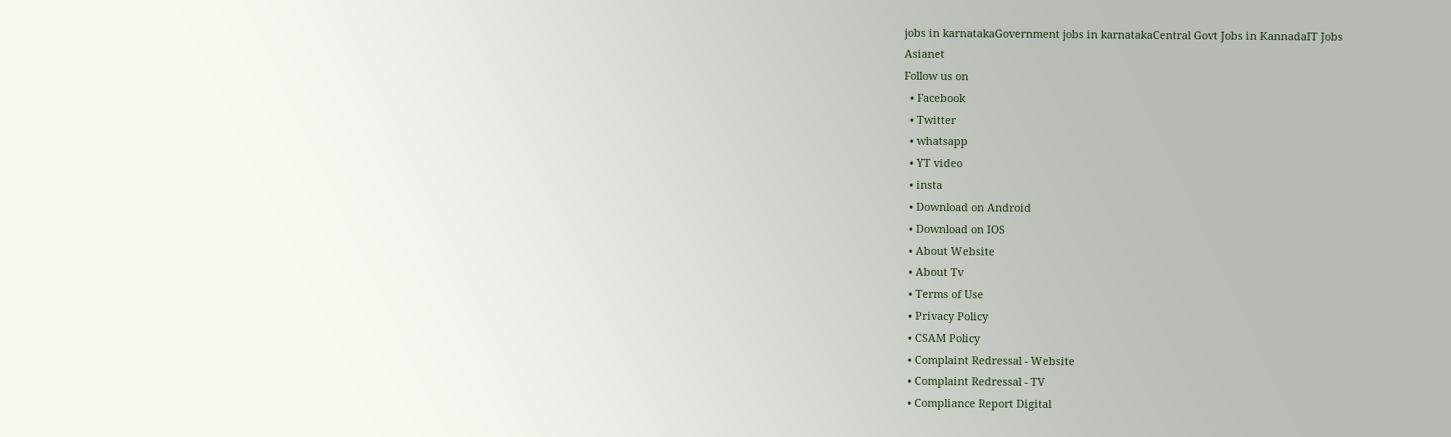jobs in karnatakaGovernment jobs in karnatakaCentral Govt Jobs in KannadaIT Jobs
Asianet
Follow us on
  • Facebook
  • Twitter
  • whatsapp
  • YT video
  • insta
  • Download on Android
  • Download on IOS
  • About Website
  • About Tv
  • Terms of Use
  • Privacy Policy
  • CSAM Policy
  • Complaint Redressal - Website
  • Complaint Redressal - TV
  • Compliance Report Digital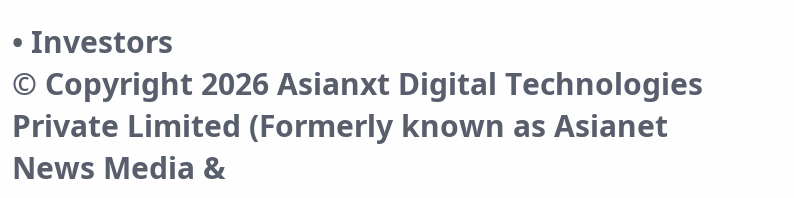• Investors
© Copyright 2026 Asianxt Digital Technologies Private Limited (Formerly known as Asianet News Media &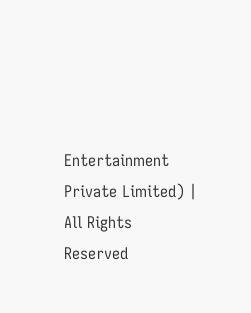Entertainment Private Limited) | All Rights Reserved